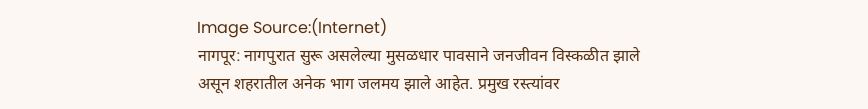Image Source:(Internet)
नागपूर: नागपुरात सुरू असलेल्या मुसळधार पावसाने जनजीवन विस्कळीत झाले असून शहरातील अनेक भाग जलमय झाले आहेत. प्रमुख रस्त्यांवर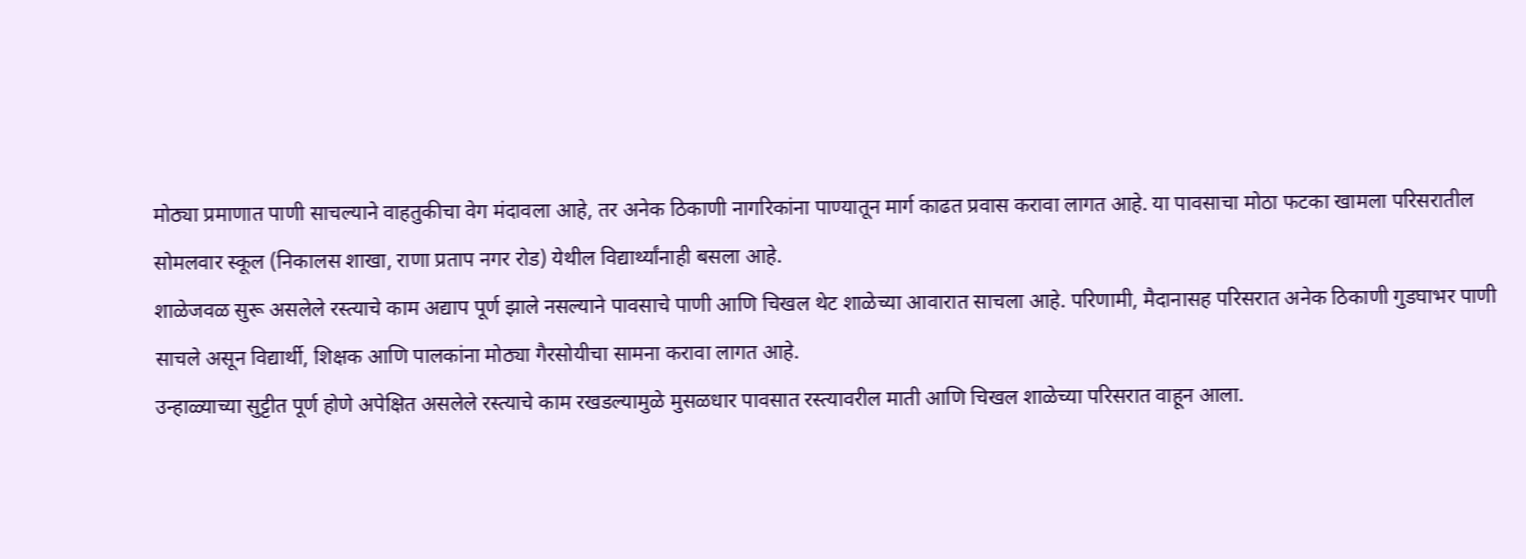मोठ्या प्रमाणात पाणी साचल्याने वाहतुकीचा वेग मंदावला आहे, तर अनेक ठिकाणी नागरिकांना पाण्यातून मार्ग काढत प्रवास करावा लागत आहे. या पावसाचा मोठा फटका खामला परिसरातील सोमलवार स्कूल (निकालस शाखा, राणा प्रताप नगर रोड) येथील विद्यार्थ्यांनाही बसला आहे.
शाळेजवळ सुरू असलेले रस्त्याचे काम अद्याप पूर्ण झाले नसल्याने पावसाचे पाणी आणि चिखल थेट शाळेच्या आवारात साचला आहे. परिणामी, मैदानासह परिसरात अनेक ठिकाणी गुडघाभर पाणी साचले असून विद्यार्थी, शिक्षक आणि पालकांना मोठ्या गैरसोयीचा सामना करावा लागत आहे.
उन्हाळ्याच्या सुट्टीत पूर्ण होणे अपेक्षित असलेले रस्त्याचे काम रखडल्यामुळे मुसळधार पावसात रस्त्यावरील माती आणि चिखल शाळेच्या परिसरात वाहून आला.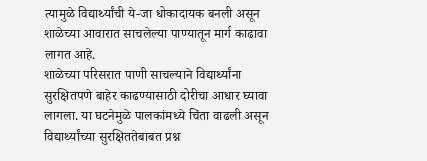त्यामुळे विद्यार्थ्यांची ये-जा धोकादायक बनली असून शाळेच्या आवारात साचलेल्या पाण्यातून मार्ग काढावा लागत आहे.
शाळेच्या परिसरात पाणी साचल्याने विद्यार्थ्यांना सुरक्षितपणे बाहेर काढण्यासाठी दोरीचा आधार घ्यावा लागला. या घटनेमुळे पालकांमध्ये चिंता वाढली असून विद्यार्थ्यांच्या सुरक्षिततेबाबत प्रश्न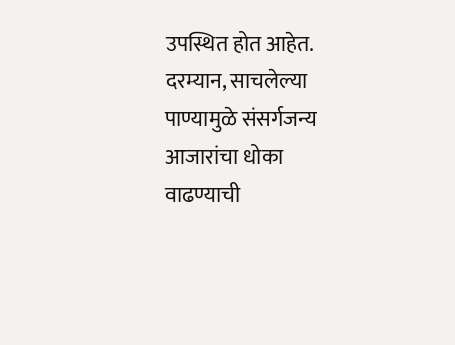उपस्थित होत आहेत.
दरम्यान, साचलेल्या पाण्यामुळे संसर्गजन्य आजारांचा धोका वाढण्याची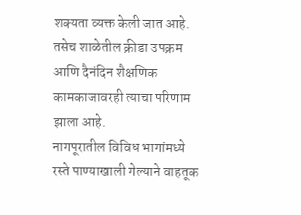शक्यता व्यक्त केली जात आहे. तसेच शाळेतील क्रीडा उपक्रम आणि दैनंदिन शैक्षणिक कामकाजावरही त्याचा परिणाम झाला आहे.
नागपूरातील विविध भागांमध्ये रस्ते पाण्याखाली गेल्याने वाहतूक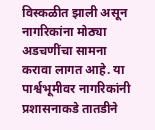विस्कळीत झाली असून नागरिकांना मोठ्या अडचणींचा सामना करावा लागत आहे. या पार्श्वभूमीवर नागरिकांनी प्रशासनाकडे तातडीने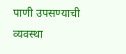पाणी उपसण्याची व्यवस्था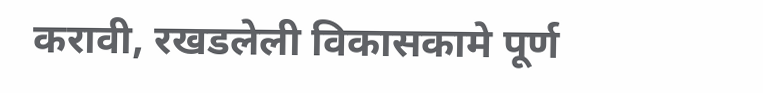करावी, रखडलेली विकासकामे पूर्ण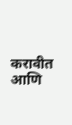करावीत आणि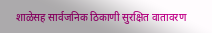शाळेसह सार्वजनिक ठिकाणी सुरक्षित वातावरण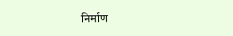निर्माण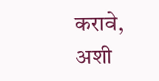करावे, अशी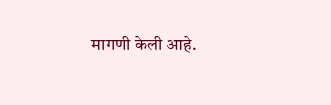मागणी केली आहे.